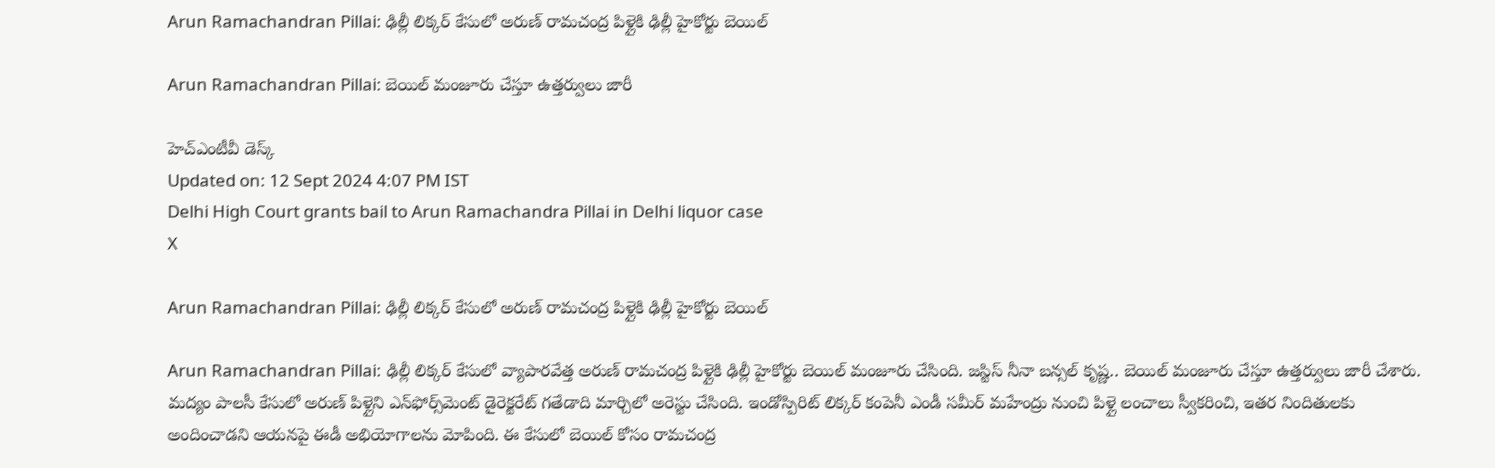Arun Ramachandran Pillai: ఢిల్లీ లిక్కర్ కేసులో అరుణ్‌ రామచంద్ర పిళ్లైకి ఢిల్లీ హైకోర్టు బెయిల్‌

Arun Ramachandran Pillai: బెయిల్‌ మంజూరు చేస్తూ ఉత్తర్వులు జారీ

హెచ్ఎంటీవీ డెస్క్
Updated on: 12 Sept 2024 4:07 PM IST
Delhi High Court grants bail to Arun Ramachandra Pillai in Delhi liquor case
X

Arun Ramachandran Pillai: ఢిల్లీ లిక్కర్ కేసులో అరుణ్‌ రామచంద్ర పిళ్లైకి ఢిల్లీ హైకోర్టు బెయిల్‌

Arun Ramachandran Pillai: ఢిల్లీ లిక్కర్ కేసులో వ్యాపారవేత్త అరుణ్‌ రామచంద్ర పిళ్లైకి ఢిల్లీ హైకోర్టు బెయిల్‌ మంజూరు చేసింది. జస్టిస్‌ నీనా బన్సల్‌ కృష్ణ.. బెయిల్‌ మంజూరు చేస్తూ ఉత్తర్వులు జారీ చేశారు. మద్యం పాలసీ కేసులో అరుణ్‌ పిళ్లైని ఎన్‌ఫోర్స్‌మెంట్‌ డైరెక్టరేట్‌ గతేడాది మార్చిలో అరెస్టు చేసింది. ఇండోస్పిరిట్ లిక్కర్ కంపెనీ ఎండీ సమీర్ మహేంద్రు నుంచి పిళ్లై లంచాలు స్వీకరించి, ఇతర నిందితులకు అందించాడని ఆయనపై ఈడీ అభియోగాలను మోపింది. ఈ కేసులో బెయిల్‌ కోసం రామచంద్ర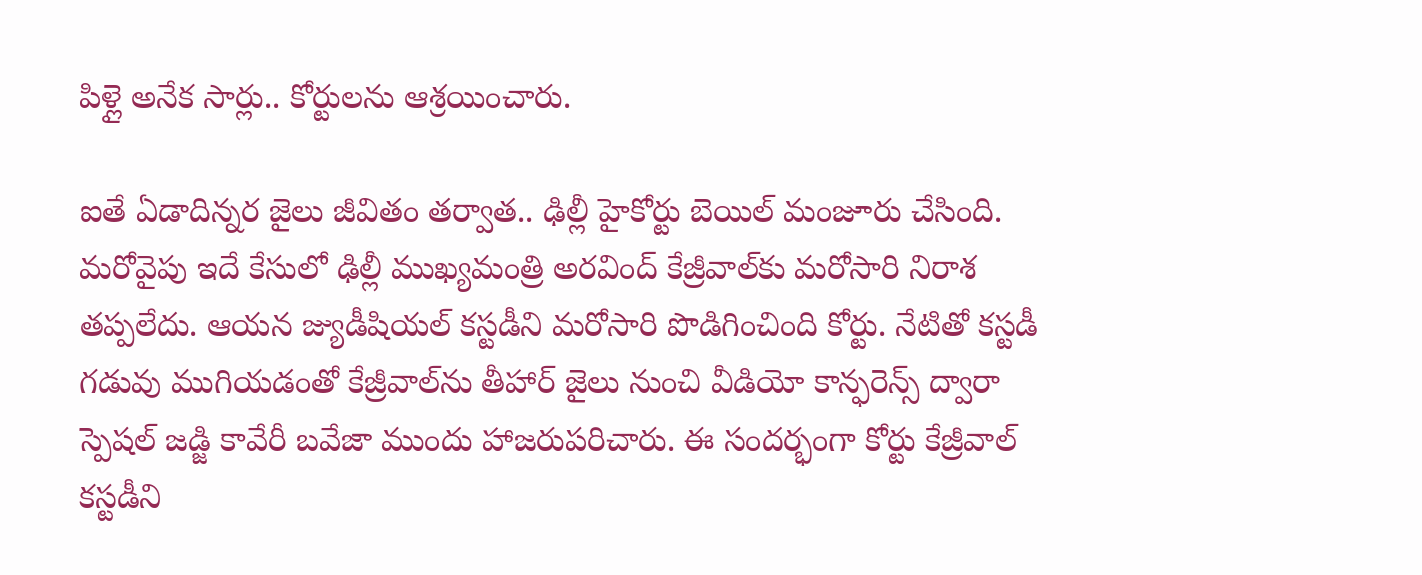పిళ్లై అనేక సార్లు.. కోర్టులను ఆశ్రయించారు.

ఐతే ఏడాదిన్నర జైలు జీవితం తర్వాత.. ఢిల్లీ హైకోర్టు బెయిల్ మంజూరు చేసింది. మరోవైపు ఇదే కేసులో ఢిల్లీ ముఖ్యమంత్రి అరవింద్‌ కేజ్రీవాల్‌కు మరోసారి నిరాశ తప్పలేదు. ఆయన జ్యుడీషియల్‌ కస్టడీని మరోసారి పొడిగించింది కోర్టు. నేటితో కస్టడీ గడువు ముగియడంతో కేజ్రీవాల్‌ను తీహార్‌ జైలు నుంచి వీడియో కాన్ఫరెన్స్‌ ద్వారా స్పెషల్‌ జడ్జి కావేరీ బవేజా ముందు హాజరుపరిచారు. ఈ సందర్భంగా కోర్టు కేజ్రీవాల్ కస్టడీని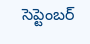సెప్టెంబర్‌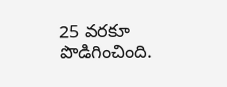25 వరకూ పొడిగించింది.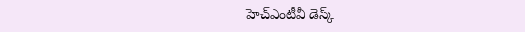హెచ్ఎంటీవీ డెస్క్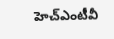హెచ్ఎంటీవీ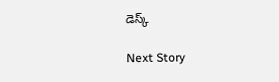డెస్క్

Next Story